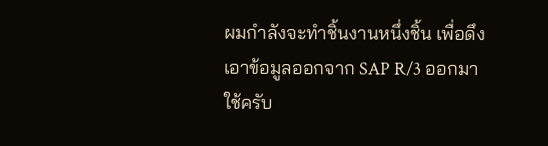ผมกำลังจะทำชิ้นงานหนึ่งชิ้น เพื่อดึงเอาข้อมูลออกจาก SAP R/3 ออกมาใช้ครับ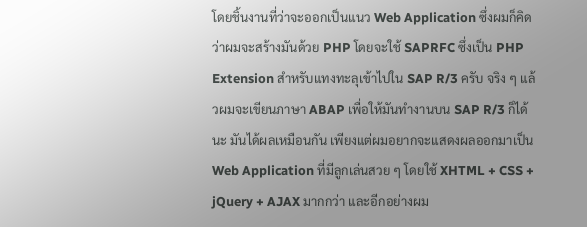โดยชิ้นงานที่ว่าจะออกเป็นแนว Web Application ซึ่งผมก็คิดว่าผมจะสร้างมันด้วย PHP โดยจะใช้ SAPRFC ซึ่งเป็น PHP Extension สำหรับแทงทะลุเข้าไปใน SAP R/3 ครับ จริง ๆ แล้วผมจะเขียนภาษา ABAP เพื่อให้มันทำงานบน SAP R/3 ก็ได้นะ มันได้ผลเหมือนกัน เพียงแต่ผมอยากจะแสดงผลออกมาเป็น Web Application ที่มีลูกเล่นสวย ๆ โดยใช้ XHTML + CSS + jQuery + AJAX มากกว่า และอีกอย่างผม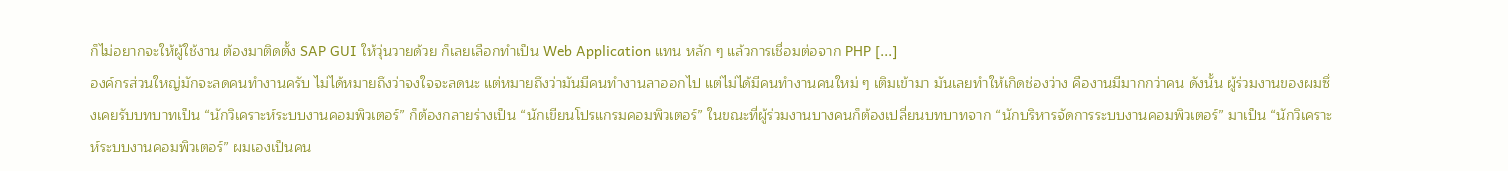ก็ไม่อยากจะให้ผู้ใช้งาน ต้องมาติดตั้ง SAP GUI ให้วุ่นวายด้วย ก็เลยเลือกทำเป็น Web Application แทน หลัก ๆ แล้วการเชื่อมต่อจาก PHP [...]
องค์กรส่วนใหญ่มักจะลดคนทำงานครับ ไม่ได้หมายถึงว่าจงใจจะลดนะ แต่หมายถึงว่ามันมีคนทำงานลาออกไป แต่ไม่ได้มีคนทำงานคนใหม่ ๆ เติมเข้ามา มันเลยทำให้เกิดช่องว่าง คืองานมีมากกว่าคน ดังนั้น ผู้ร่วมงานของผมซึ่งเคยรับบทบาทเป็น “นักวิเคราะห์ระบบงานคอมพิวเตอร์” ก็ต้องกลายร่างเป็น “นักเขียนโปรแกรมคอมพิวเตอร์” ในขณะที่ผู้ร่วมงานบางคนก็ต้องเปลี่ยนบทบาทจาก “นักบริหารจัดการระบบงานคอมพิวเตอร์” มาเป็น “นักวิเคราะห์ระบบงานคอมพิวเตอร์” ผมเองเป็นคน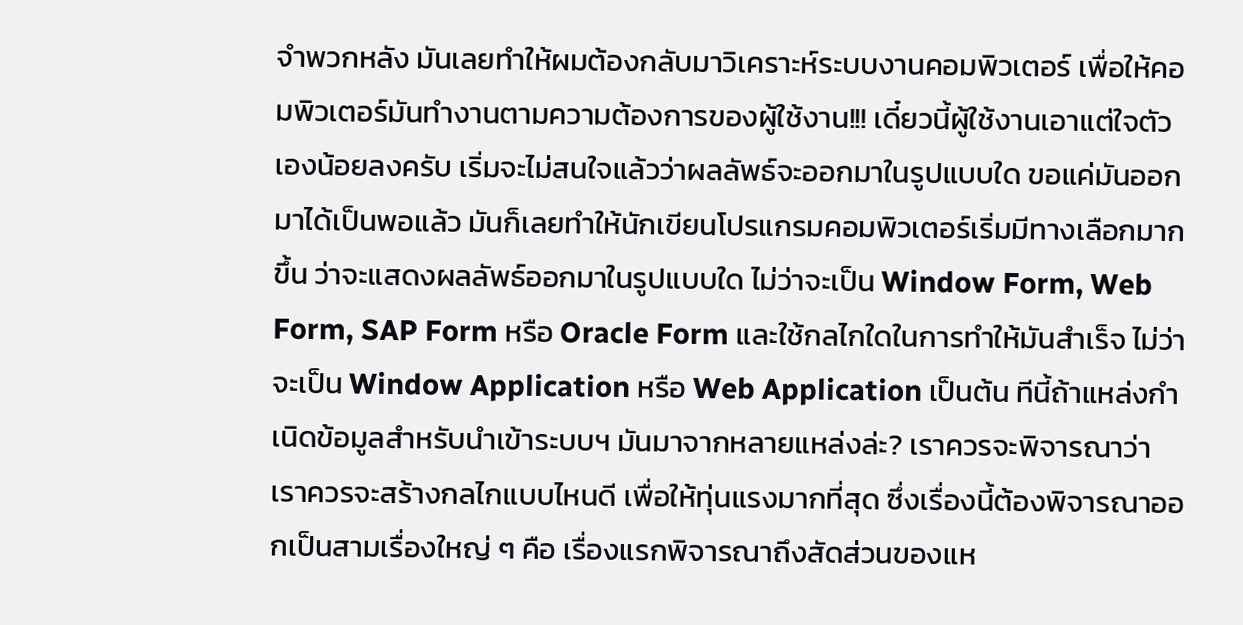จำพวกหลัง มันเลยทำให้ผมต้องกลับมาวิเคราะห์ระบบงานคอมพิวเตอร์ เพื่อให้คอมพิวเตอร์มันทำงานตามความต้องการของผู้ใช้งาน!!! เดี๋ยวนี้ผู้ใช้งานเอาแต่ใจตัวเองน้อยลงครับ เริ่มจะไม่สนใจแล้วว่าผลลัพธ์จะออกมาในรูปแบบใด ขอแค่มันออกมาได้เป็นพอแล้ว มันก็เลยทำให้นักเขียนโปรแกรมคอมพิวเตอร์เริ่มมีทางเลือกมากขึ้น ว่าจะแสดงผลลัพธ์ออกมาในรูปแบบใด ไม่ว่าจะเป็น Window Form, Web Form, SAP Form หรือ Oracle Form และใช้กลไกใดในการทำให้มันสำเร็จ ไม่ว่าจะเป็น Window Application หรือ Web Application เป็นต้น ทีนี้ถ้าแหล่งกำเนิดข้อมูลสำหรับนำเข้าระบบฯ มันมาจากหลายแหล่งล่ะ? เราควรจะพิจารณาว่าเราควรจะสร้างกลไกแบบไหนดี เพื่อให้ทุ่นแรงมากที่สุด ซึ่งเรื่องนี้ต้องพิจารณาออกเป็นสามเรื่องใหญ่ ๆ คือ เรื่องแรกพิจารณาถึงสัดส่วนของแห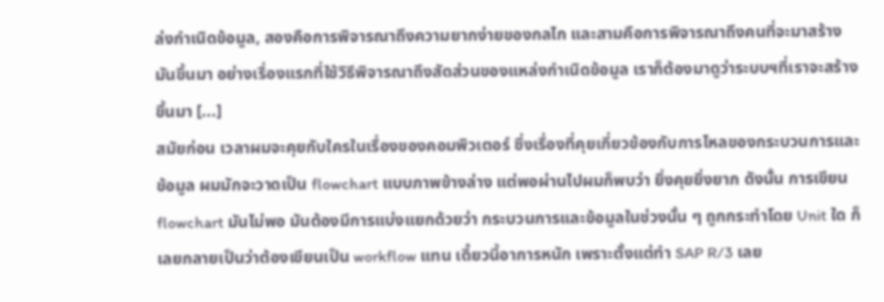ล่งกำเนิดข้อมูล, สองคือการพิจารณาถึงความยากง่ายของกลไก และสามคือการพิจารณาถึงคนที่จะมาสร้างมันขึ้นมา อย่างเรื่องแรกที่ใช้วิธีพิจารณาถึงสัดส่วนของแหล่งกำเนิดข้อมูล เราก็ต้องมาดูว่าระบบฯที่เราจะสร้างขึ้นมา [...]
สมัยก่อน เวลาผมจะคุยกับใครในเรื่องของคอมพิวเตอร์ ซึ่งเรื่องที่คุยเกี่ยวข้องกับการไหลของกระบวนการและข้อมูล ผมมักจะวาดเป็น flowchart แบบภาพข้างล่าง แต่พอผ่านไปผมก็พบว่า ยิ่งคุยยิ่งยาก ดังนั้น การเขียน flowchart มันไม่พอ มันต้องมีการแบ่งแยกด้วยว่า กระบวนการและข้อมูลในช่วงนั้น ๆ ถูกกระทำโดย Unit ใด ก็เลยกลายเป็นว่าต้องเขียนเป็น workflow แทน เดี๋ยวนี้อาการหนัก เพราะตั้งแต่ทำ SAP R/3 เลย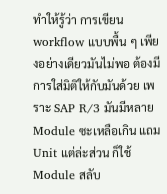ทำให้รู้ว่า การเขียน workflow แบบพื้น ๆ เพียงอย่างเดียวมันไม่พอ ต้องมีการใส่มิติให้กับมันด้วย เพราะ SAP R/3 มันมีหลาย Module ซะเหลือเกิน แถม Unit แต่ล่ะส่วน ก็ใช้ Module สลับ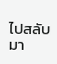ไปสลับมา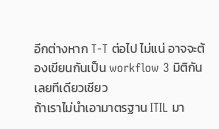อีกต่างหาก T-T ต่อไป ไม่แน่ อาจจะต้องเขียนกันเป็น workflow 3 มิติกันเลยทีเดียวเชียว
ถ้าเราไม่นำเอามาตรฐาน ITIL มา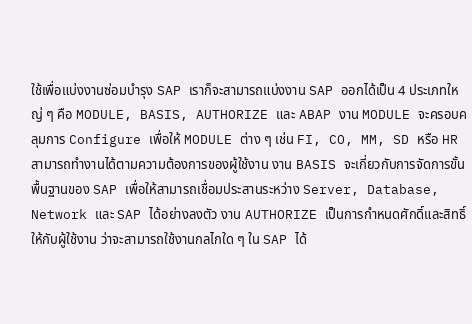ใช้เพื่อแบ่งงานซ่อมบำรุง SAP เราก็จะสามารถแบ่งงาน SAP ออกได้เป็น 4 ประเภทใหญ่ ๆ คือ MODULE, BASIS, AUTHORIZE และ ABAP งาน MODULE จะครอบคลุมการ Configure เพื่อให้ MODULE ต่าง ๆ เช่น FI, CO, MM, SD หรือ HR สามารถทำงานได้ตามความต้องการของผู้ใช้งาน งาน BASIS จะเกี่ยวกับการจัดการขั้นพื้นฐานของ SAP เพื่อให้สามารถเชื่อมประสานระหว่าง Server, Database, Network และ SAP ได้อย่างลงตัว งาน AUTHORIZE เป็นการกำหนดศักดิ์และสิทธิ์ให้กับผู้ใช้งาน ว่าจะสามารถใช้งานกลไกใด ๆ ใน SAP ได้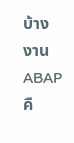บ้าง งาน ABAP คื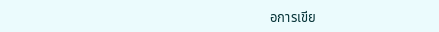อการเขีย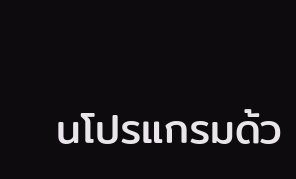นโปรแกรมด้ว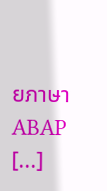ยภาษา ABAP [...]